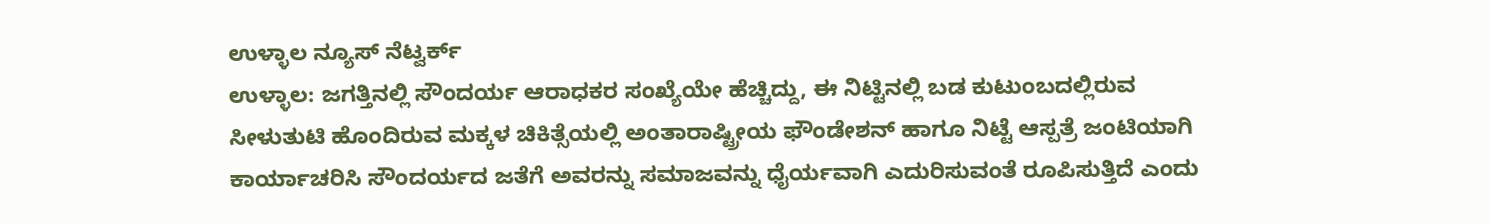ಉಳ್ಳಾಲ ನ್ಯೂಸ್ ನೆಟ್ವರ್ಕ್
ಉಳ್ಳಾಲ: ಜಗತ್ತಿನಲ್ಲಿ ಸೌಂದರ್ಯ ಆರಾಧಕರ ಸಂಖ್ಯೆಯೇ ಹೆಚ್ಚಿದ್ದು, ಈ ನಿಟ್ಟಿನಲ್ಲಿ ಬಡ ಕುಟುಂಬದಲ್ಲಿರುವ ಸೀಳುತುಟಿ ಹೊಂದಿರುವ ಮಕ್ಕಳ ಚಿಕಿತ್ಸೆಯಲ್ಲಿ ಅಂತಾರಾಷ್ಟ್ರೀಯ ಫೌಂಡೇಶನ್ ಹಾಗೂ ನಿಟ್ಟೆ ಆಸ್ಪತ್ರೆ ಜಂಟಿಯಾಗಿ ಕಾರ್ಯಾಚರಿಸಿ ಸೌಂದರ್ಯದ ಜತೆಗೆ ಅವರನ್ನು ಸಮಾಜವನ್ನು ಧೈರ್ಯವಾಗಿ ಎದುರಿಸುವಂತೆ ರೂಪಿಸುತ್ತಿದೆ ಎಂದು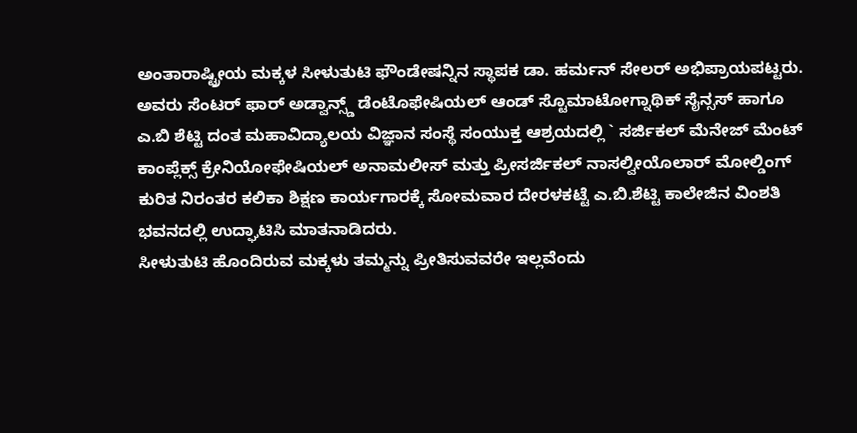ಅಂತಾರಾಷ್ಟ್ರೀಯ ಮಕ್ಕಳ ಸೀಳುತುಟಿ ಫೌಂಡೇಷನ್ನಿನ ಸ್ಥಾಪಕ ಡಾ. ಹರ್ಮನ್ ಸೇಲರ್ ಅಭಿಪ್ರಾಯಪಟ್ಟರು.
ಅವರು ಸೆಂಟರ್ ಫಾರ್ ಅಡ್ವಾನ್ಸ್ಡ್ ಡೆಂಟೊಫೇಷಿಯಲ್ ಆಂಡ್ ಸ್ಟೊಮಾಟೋಗ್ನಾಥಿಕ್ ಸೈನ್ಸಸ್ ಹಾಗೂ ಎ.ಬಿ ಶೆಟ್ಟಿ ದಂತ ಮಹಾವಿದ್ಯಾಲಯ ವಿಜ್ಞಾನ ಸಂಸ್ಥೆ ಸಂಯುಕ್ತ ಆಶ್ರಯದಲ್ಲಿ ` ಸರ್ಜಿಕಲ್ ಮೆನೇಜ್ ಮೆಂಟ್ ಕಾಂಪ್ಲೆಕ್ಸ್ ಕ್ರೇನಿಯೋಫೇಷಿಯಲ್ ಅನಾಮಲೀಸ್ ಮತ್ತು ಪ್ರೀಸರ್ಜಿಕಲ್ ನಾಸಲ್ವೀಯೊಲಾರ್ ಮೋಲ್ಡಿಂಗ್ ಕುರಿತ ನಿರಂತರ ಕಲಿಕಾ ಶಿಕ್ಷಣ ಕಾರ್ಯಗಾರಕ್ಕೆ ಸೋಮವಾರ ದೇರಳಕಟ್ಟೆ ಎ.ಬಿ.ಶೆಟ್ಟಿ ಕಾಲೇಜಿನ ವಿಂಶತಿ ಭವನದಲ್ಲಿ ಉದ್ಘಾಟಿಸಿ ಮಾತನಾಡಿದರು.
ಸೀಳುತುಟಿ ಹೊಂದಿರುವ ಮಕ್ಕಳು ತಮ್ಮನ್ನು ಪ್ರೀತಿಸುವವರೇ ಇಲ್ಲವೆಂದು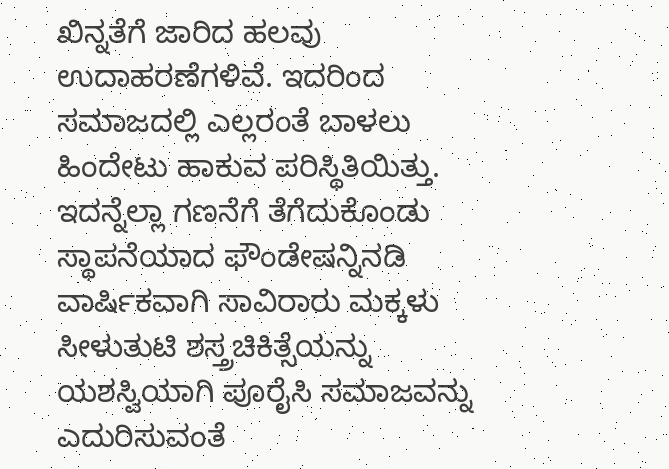ಖಿನ್ನತೆಗೆ ಜಾರಿದ ಹಲವು ಉದಾಹರಣೆಗಳಿವೆ. ಇದರಿಂದ ಸಮಾಜದಲ್ಲಿ ಎಲ್ಲರಂತೆ ಬಾಳಲು ಹಿಂದೇಟು ಹಾಕುವ ಪರಿಸ್ಥಿತಿಯಿತ್ತು. ಇದನ್ನೆಲ್ಲಾ ಗಣನೆಗೆ ತೆಗೆದುಕೊಂಡು ಸ್ಥಾಪನೆಯಾದ ಫೌಂಡೇಷನ್ನಿನಡಿ ವಾರ್ಷಿಕವಾಗಿ ಸಾವಿರಾರು ಮಕ್ಕಳು ಸೀಳುತುಟಿ ಶಸ್ತ್ರಚಿಕಿತ್ಸೆಯನ್ನು ಯಶಸ್ವಿಯಾಗಿ ಪೂರೈಸಿ ಸಮಾಜವನ್ನು ಎದುರಿಸುವಂತೆ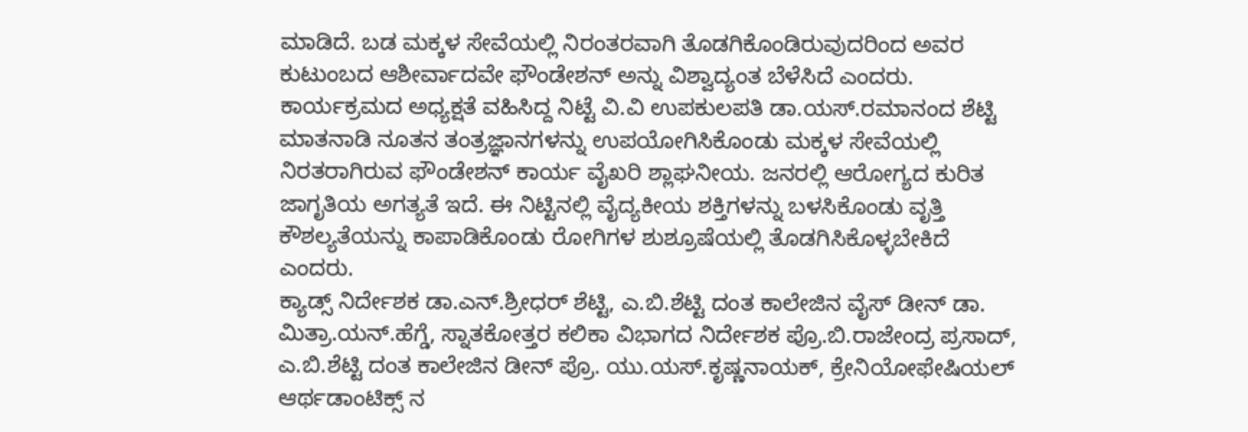ಮಾಡಿದೆ. ಬಡ ಮಕ್ಕಳ ಸೇವೆಯಲ್ಲಿ ನಿರಂತರವಾಗಿ ತೊಡಗಿಕೊಂಡಿರುವುದರಿಂದ ಅವರ ಕುಟುಂಬದ ಆಶೀರ್ವಾದವೇ ಫೌಂಡೇಶನ್ ಅನ್ನು ವಿಶ್ವಾದ್ಯಂತ ಬೆಳೆಸಿದೆ ಎಂದರು.
ಕಾರ್ಯಕ್ರಮದ ಅಧ್ಯಕ್ಷತೆ ವಹಿಸಿದ್ದ ನಿಟ್ಟೆ ವಿ.ವಿ ಉಪಕುಲಪತಿ ಡಾ.ಯಸ್.ರಮಾನಂದ ಶೆಟ್ಟಿ ಮಾತನಾಡಿ ನೂತನ ತಂತ್ರಜ್ಞಾನಗಳನ್ನು ಉಪಯೋಗಿಸಿಕೊಂಡು ಮಕ್ಕಳ ಸೇವೆಯಲ್ಲಿ ನಿರತರಾಗಿರುವ ಫೌಂಡೇಶನ್ ಕಾರ್ಯ ವೈಖರಿ ಶ್ಲಾಘನೀಯ. ಜನರಲ್ಲಿ ಆರೋಗ್ಯದ ಕುರಿತ ಜಾಗೃತಿಯ ಅಗತ್ಯತೆ ಇದೆ. ಈ ನಿಟ್ಟಿನಲ್ಲಿ ವೈದ್ಯಕೀಯ ಶಕ್ತಿಗಳನ್ನು ಬಳಸಿಕೊಂಡು ವೃತ್ತಿ ಕೌಶಲ್ಯತೆಯನ್ನು ಕಾಪಾಡಿಕೊಂಡು ರೋಗಿಗಳ ಶುಶ್ರೂಷೆಯಲ್ಲಿ ತೊಡಗಿಸಿಕೊಳ್ಳಬೇಕಿದೆ ಎಂದರು.
ಕ್ಯಾಡ್ಸ್ ನಿರ್ದೇಶಕ ಡಾ.ಎನ್.ಶ್ರೀಧರ್ ಶೆಟ್ಟಿ, ಎ.ಬಿ.ಶೆಟ್ಟಿ ದಂತ ಕಾಲೇಜಿನ ವೈಸ್ ಡೀನ್ ಡಾ. ಮಿತ್ರಾ.ಯನ್.ಹೆಗ್ಡೆ, ಸ್ನಾತಕೋತ್ತರ ಕಲಿಕಾ ವಿಭಾಗದ ನಿರ್ದೇಶಕ ಪ್ರೊ.ಬಿ.ರಾಜೇಂದ್ರ ಪ್ರಸಾದ್, ಎ.ಬಿ.ಶೆಟ್ಟಿ ದಂತ ಕಾಲೇಜಿನ ಡೀನ್ ಪ್ರೊ. ಯು.ಯಸ್.ಕೃಷ್ಣನಾಯಕ್, ಕ್ರೇನಿಯೋಫೇಷಿಯಲ್ ಆರ್ಥಡಾಂಟಿಕ್ಸ್ ನ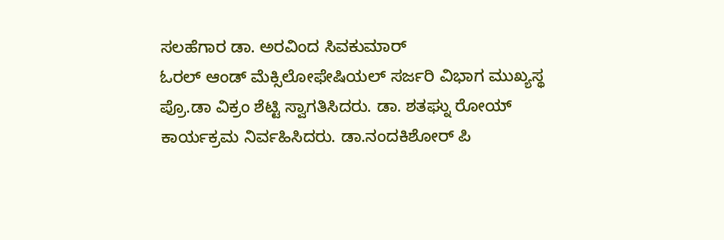ಸಲಹೆಗಾರ ಡಾ. ಅರವಿಂದ ಸಿವಕುಮಾರ್
ಓರಲ್ ಆಂಡ್ ಮೆಕ್ಸಿಲೋಫೇಷಿಯಲ್ ಸರ್ಜರಿ ವಿಭಾಗ ಮುಖ್ಯಸ್ಥ ಪ್ರೊ.ಡಾ ವಿಕ್ರಂ ಶೆಟ್ಟಿ ಸ್ವಾಗತಿಸಿದರು. ಡಾ. ಶತಘ್ನು ರೋಯ್ ಕಾರ್ಯಕ್ರಮ ನಿರ್ವಹಿಸಿದರು. ಡಾ.ನಂದಕಿಶೋರ್ ಪಿ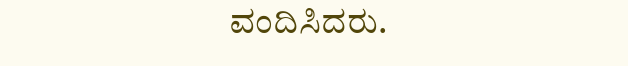ವಂದಿಸಿದರು.